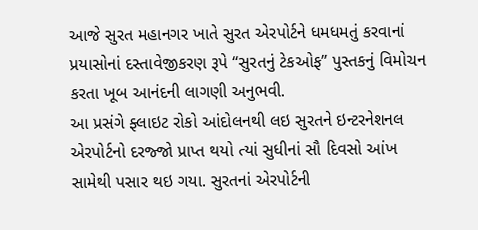આજે સુરત મહાનગર ખાતે સુરત એરપોર્ટને ધમધમતું કરવાનાં પ્રયાસોનાં દસ્તાવેજીકરણ રૂપે “સુરતનું ટેકઓફ” પુસ્તકનું વિમોચન કરતા ખૂબ આનંદની લાગણી અનુભવી.
આ પ્રસંગે ફ્લાઇટ રોકો આંદોલનથી લઇ સુરતને ઇન્ટરનેશનલ એરપોર્ટનો દરજ્જો પ્રાપ્ત થયો ત્યાં સુધીનાં સૌ દિવસો આંખ સામેથી પસાર થઇ ગયા. સુરતનાં એરપોર્ટની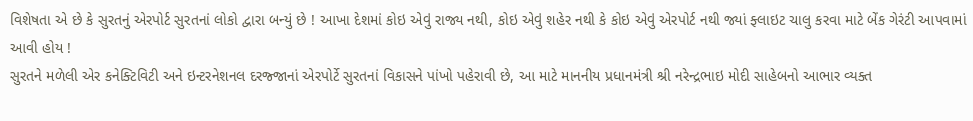વિશેષતા એ છે કે સુરતનું એરપોર્ટ સુરતનાં લોકો દ્વારા બન્યું છે ! આખા દેશમાં કોઇ એવું રાજ્ય નથી, કોઇ એવું શહેર નથી કે કોઇ એવું એરપોર્ટ નથી જ્યાં ફ્લાઇટ ચાલુ કરવા માટે બેંક ગેરંટી આપવામાં આવી હોય !
સુરતને મળેલી એર કનેક્ટિવિટી અને ઇન્ટરનેશનલ દરજ્જાનાં એરપોર્ટે સુરતનાં વિકાસને પાંખો પહેરાવી છે, આ માટે માનનીય પ્રધાનમંત્રી શ્રી નરેન્દ્રભાઇ મોદી સાહેબનો આભાર વ્યક્ત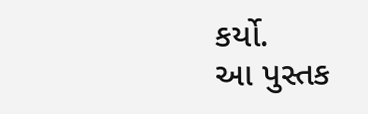કર્યો.
આ પુસ્તક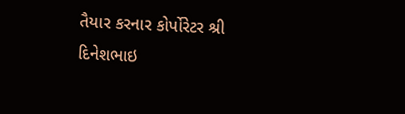તૈયાર કરનાર કોર્પોરેટર શ્રી દિનેશભાઇ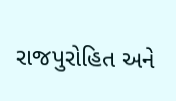રાજપુરોહિત અને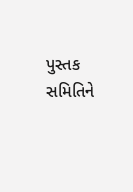પુસ્તક સમિતિને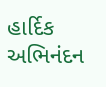હાર્દિક અભિનંદન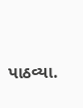પાઠવ્યા.